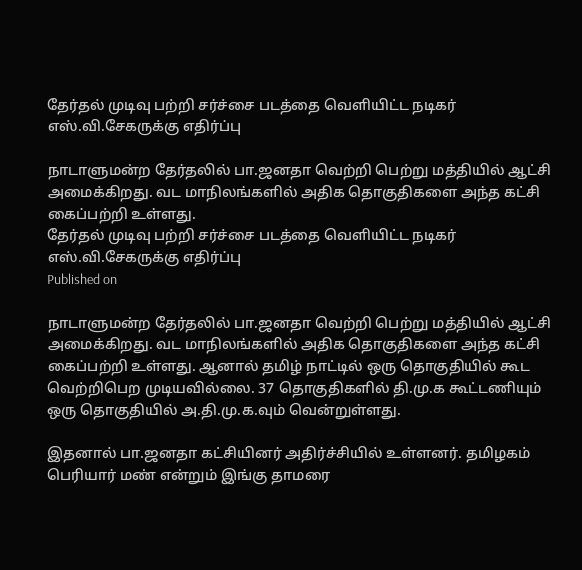தேர்தல் முடிவு பற்றி சர்ச்சை படத்தை வெளியிட்ட நடிகர் எஸ்.வி.சேகருக்கு எதிர்ப்பு

நாடாளுமன்ற தேர்தலில் பா.ஜனதா வெற்றி பெற்று மத்தியில் ஆட்சி அமைக்கிறது. வட மாநிலங்களில் அதிக தொகுதிகளை அந்த கட்சி கைப்பற்றி உள்ளது.
தேர்தல் முடிவு பற்றி சர்ச்சை படத்தை வெளியிட்ட நடிகர் எஸ்.வி.சேகருக்கு எதிர்ப்பு
Published on

நாடாளுமன்ற தேர்தலில் பா.ஜனதா வெற்றி பெற்று மத்தியில் ஆட்சி அமைக்கிறது. வட மாநிலங்களில் அதிக தொகுதிகளை அந்த கட்சி கைப்பற்றி உள்ளது. ஆனால் தமிழ் நாட்டில் ஒரு தொகுதியில் கூட வெற்றிபெற முடியவில்லை. 37 தொகுதிகளில் தி.மு.க கூட்டணியும் ஒரு தொகுதியில் அ.தி.மு.க.வும் வென்றுள்ளது.

இதனால் பா.ஜனதா கட்சியினர் அதிர்ச்சியில் உள்ளனர். தமிழகம் பெரியார் மண் என்றும் இங்கு தாமரை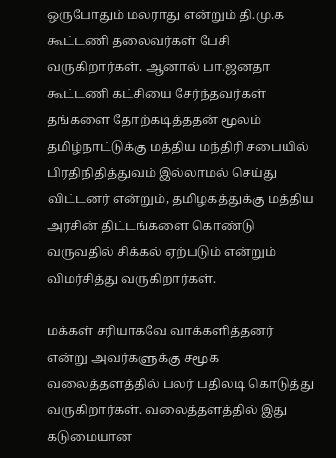ஒருபோதும் மலராது என்றும் தி.மு.க கூட்டணி தலைவர்கள் பேசி வருகிறார்கள். ஆனால் பா.ஜனதா கூட்டணி கட்சியை சேர்ந்தவர்கள் தங்களை தோற்கடித்ததன் மூலம் தமிழ்நாட்டுக்கு மத்திய மந்திரி சபையில் பிரதிநிதித்துவம் இல்லாமல் செய்து விட்டனர் என்றும், தமிழகத்துக்கு மத்திய அரசின் திட்டங்களை கொண்டு வருவதில் சிக்கல் ஏற்படும் என்றும் விமர்சித்து வருகிறார்கள்.

மக்கள் சரியாகவே வாக்களித்தனர் என்று அவர்களுக்கு சமூக வலைத்தளத்தில் பலர் பதிலடி கொடுத்து வருகிறார்கள். வலைத்தளத்தில் இது கடுமையான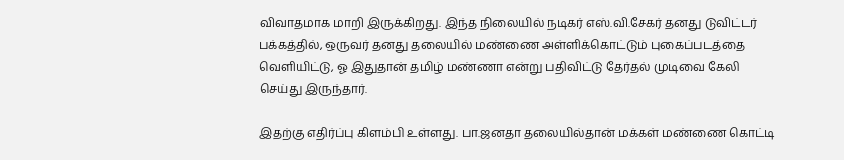விவாதமாக மாறி இருக்கிறது. இந்த நிலையில் நடிகர் எஸ்.வி.சேகர் தனது டுவிட்டர் பக்கத்தில், ஒருவர் தனது தலையில் மண்ணை அள்ளிக்கொட்டும் புகைப்படத்தை வெளியிட்டு, ஓ இதுதான் தமிழ் மண்ணா என்று பதிவிட்டு தேர்தல் முடிவை கேலி செய்து இருந்தார்.

இதற்கு எதிர்ப்பு கிளம்பி உள்ளது. பா.ஜனதா தலையில்தான் மக்கள் மண்ணை கொட்டி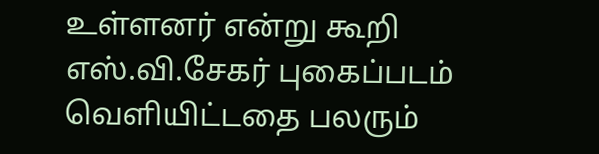உள்ளனர் என்று கூறி எஸ்.வி.சேகர் புகைப்படம் வெளியிட்டதை பலரும்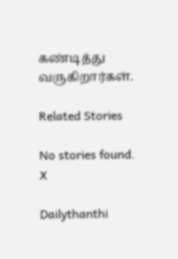கண்டித்து வருகிறார்கள்.

Related Stories

No stories found.
X

Dailythanthi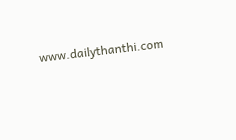www.dailythanthi.com